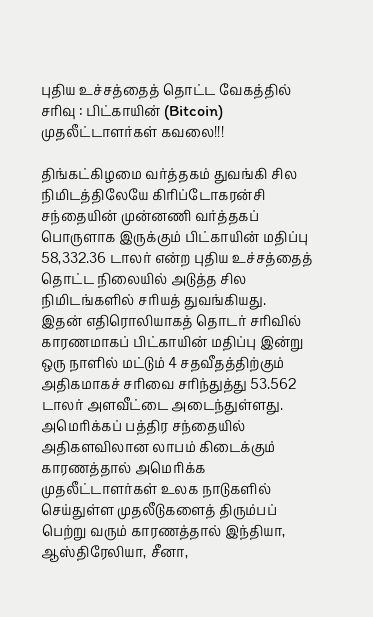புதிய உச்சத்தைத் தொட்ட வேகத்தில் சரிவு : பிட்காயின் (Bitcoin) முதலீட்டாளர்கள் கவலை!!!

திங்கட்கிழமை வர்த்தகம் துவங்கி சில நிமிடத்திலேயே கிரிப்டோகரன்சி சந்தையின் முன்னணி வர்த்தகப் பொருளாக இருக்கும் பிட்காயின் மதிப்பு 58,332.36 டாலர் என்ற புதிய உச்சத்தைத் தொட்ட நிலையில் அடுத்த சில நிமிடங்களில் சரியத் துவங்கியது.
இதன் எதிரொலியாகத் தொடர் சரிவில் காரணமாகப் பிட்காயின் மதிப்பு இன்று ஒரு நாளில் மட்டும் 4 சதவீதத்திற்கும் அதிகமாகச் சரிவை சரிந்துத்து 53.562 டாலர் அளவீட்டை அடைந்துள்ளது.
அமெரிக்கப் பத்திர சந்தையில் அதிகளவிலான லாபம் கிடைக்கும் காரணத்தால் அமெரிக்க முதலீட்டாளர்கள் உலக நாடுகளில் செய்துள்ள முதலீடுகளைத் திரும்பப் பெற்று வரும் காரணத்தால் இந்தியா, ஆஸ்திரேலியா, சீனா,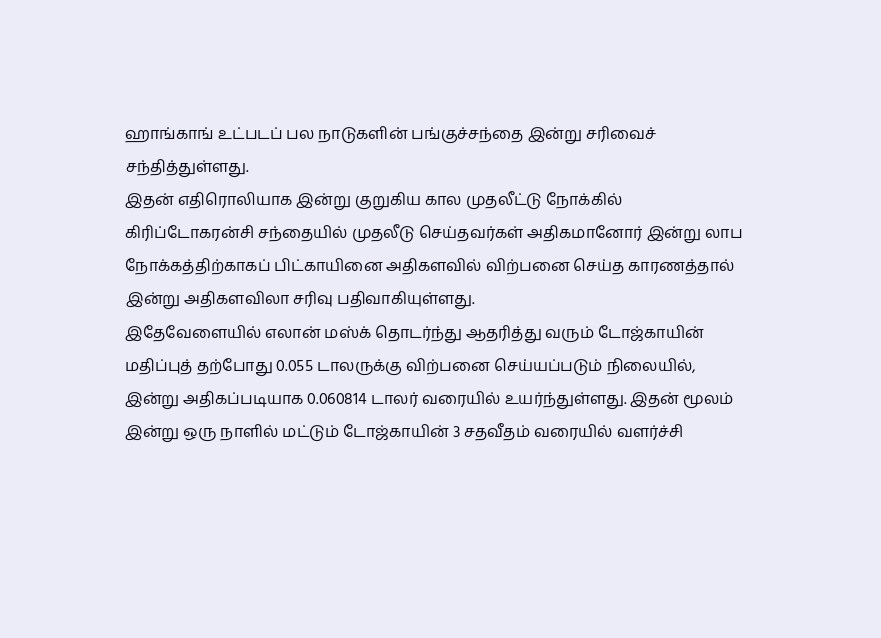ஹாங்காங் உட்படப் பல நாடுகளின் பங்குச்சந்தை இன்று சரிவைச் சந்தித்துள்ளது.
இதன் எதிரொலியாக இன்று குறுகிய கால முதலீட்டு நோக்கில் கிரிப்டோகரன்சி சந்தையில் முதலீடு செய்தவர்கள் அதிகமானோர் இன்று லாப நோக்கத்திற்காகப் பிட்காயினை அதிகளவில் விற்பனை செய்த காரணத்தால் இன்று அதிகளவிலா சரிவு பதிவாகியுள்ளது.
இதேவேளையில் எலான் மஸ்க் தொடர்ந்து ஆதரித்து வரும் டோஜ்காயின் மதிப்புத் தற்போது 0.055 டாலருக்கு விற்பனை செய்யப்படும் நிலையில், இன்று அதிகப்படியாக 0.060814 டாலர் வரையில் உயர்ந்துள்ளது. இதன் மூலம் இன்று ஒரு நாளில் மட்டும் டோஜ்காயின் 3 சதவீதம் வரையில் வளர்ச்சி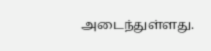அடைந்துள்ளது.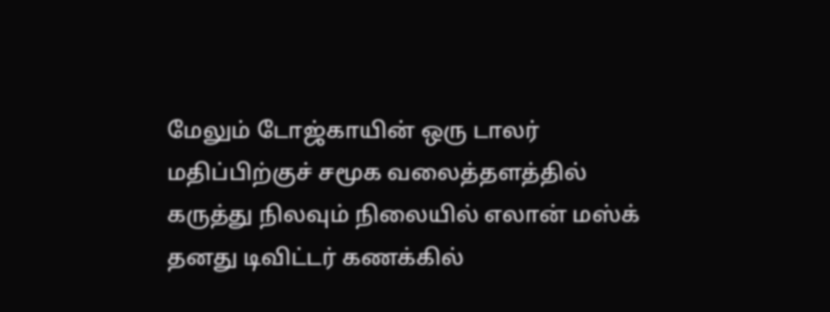மேலும் டோஜ்காயின் ஒரு டாலர் மதிப்பிற்குச் சமூக வலைத்தளத்தில் கருத்து நிலவும் நிலையில் எலான் மஸ்க் தனது டிவிட்டர் கணக்கில்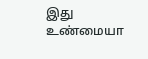இது உண்மையா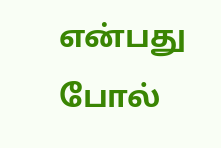என்பது போல்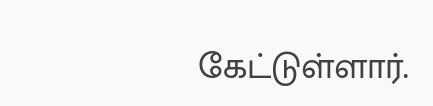கேட்டுள்ளார்.